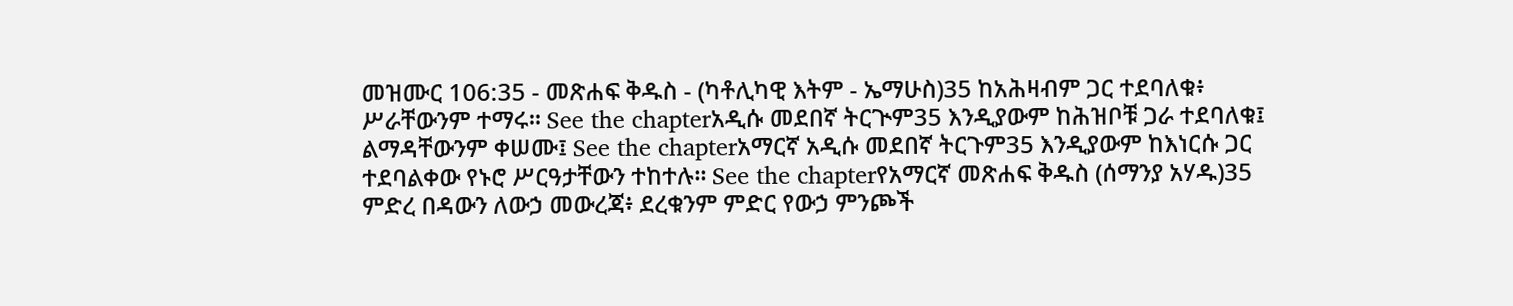መዝሙር 106:35 - መጽሐፍ ቅዱስ - (ካቶሊካዊ እትም - ኤማሁስ)35 ከአሕዛብም ጋር ተደባለቁ፥ ሥራቸውንም ተማሩ። See the chapterአዲሱ መደበኛ ትርጒም35 እንዲያውም ከሕዝቦቹ ጋራ ተደባለቁ፤ ልማዳቸውንም ቀሠሙ፤ See the chapterአማርኛ አዲሱ መደበኛ ትርጉም35 እንዲያውም ከእነርሱ ጋር ተደባልቀው የኑሮ ሥርዓታቸውን ተከተሉ። See the chapterየአማርኛ መጽሐፍ ቅዱስ (ሰማንያ አሃዱ)35 ምድረ በዳውን ለውኃ መውረጃ፥ ደረቁንም ምድር የውኃ ምንጮች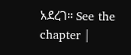አደረገ። See the chapter |